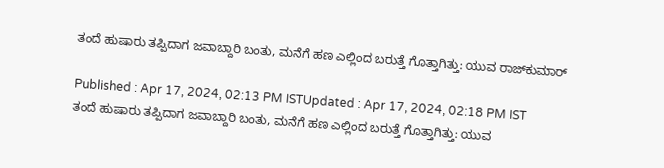ತಂದೆ ಹುಷಾರು ತಪ್ಪಿದಾಗ ಜವಾಬ್ದಾರಿ ಬಂತು, ಮನೆಗೆ ಹಣ ಎಲ್ಲಿಂದ ಬರುತ್ತೆ ಗೊತ್ತಾಗಿತ್ತು: ಯುವ ರಾಜ್‌ಕುಮಾರ್

Published : Apr 17, 2024, 02:13 PM ISTUpdated : Apr 17, 2024, 02:18 PM IST
ತಂದೆ ಹುಷಾರು ತಪ್ಪಿದಾಗ ಜವಾಬ್ದಾರಿ ಬಂತು, ಮನೆಗೆ ಹಣ ಎಲ್ಲಿಂದ ಬರುತ್ತೆ ಗೊತ್ತಾಗಿತ್ತು: ಯುವ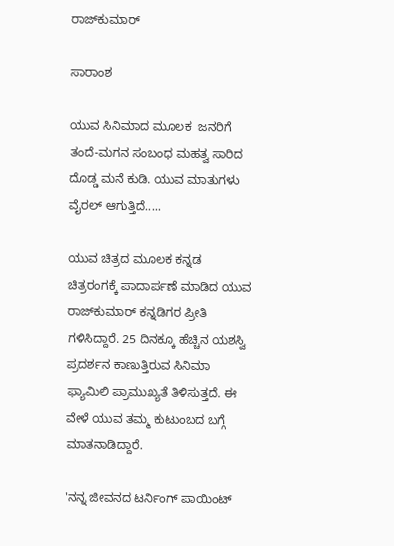ರಾಜ್‌ಕುಮಾರ್

ಸಾರಾಂಶ

ಯುವ ಸಿನಿಮಾದ ಮೂಲಕ  ಜನರಿಗೆ ತಂದೆ-ಮಗನ ಸಂಬಂಧ ಮಹತ್ವ ಸಾರಿದ ದೊಡ್ಡ ಮನೆ ಕುಡಿ. ಯುವ ಮಾತುಗಳು ವೈರಲ್ ಆಗುತ್ತಿದೆ.....

ಯುವ ಚಿತ್ರದ ಮೂಲಕ ಕನ್ನಡ ಚಿತ್ರರಂಗಕ್ಕೆ ಪಾದಾರ್ಪಣೆ ಮಾಡಿದ ಯುವ ರಾಜ್‌ಕುಮಾರ್ ಕನ್ನಡಿಗರ ಪ್ರೀತಿ ಗಳಿಸಿದ್ದಾರೆ. 25 ದಿನಕ್ಕೂ ಹೆಚ್ಚಿನ ಯಶಸ್ವಿ ಪ್ರದರ್ಶನ ಕಾಣುತ್ತಿರುವ ಸಿನಿಮಾ ಫ್ಯಾಮಿಲಿ ಪ್ರಾಮುಖ್ಯತೆ ತಿಳಿಸುತ್ತದೆ. ಈ ವೇಳೆ ಯುವ ತಮ್ಮ ಕುಟುಂಬದ ಬಗ್ಗೆ ಮಾತನಾಡಿದ್ದಾರೆ.

'ನನ್ನ ಜೀವನದ ಟರ್ನಿಂಗ್ ಪಾಯಿಂಟ್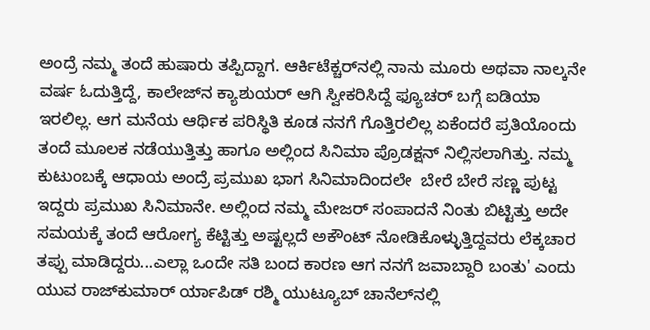ಅಂದ್ರೆ ನಮ್ಮ ತಂದೆ ಹುಷಾರು ತಪ್ಪಿದ್ದಾಗ. ಆರ್ಕಿಟೆಕ್ಚರ್‌ನಲ್ಲಿ ನಾನು ಮೂರು ಅಥವಾ ನಾಲ್ಕನೇ ವರ್ಷ ಓದುತ್ತಿದ್ದೆ, ಕಾಲೇಜ್‌ನ ಕ್ಯಾಶುಯರ್‌ ಆಗಿ ಸ್ವೀಕರಿಸಿದ್ದೆ ಫ್ಯೂಚರ್‌ ಬಗ್ಗೆ ಐಡಿಯಾ ಇರಲಿಲ್ಲ. ಆಗ ಮನೆಯ ಆರ್ಥಿಕ ಪರಿಸ್ಥಿತಿ ಕೂಡ ನನಗೆ ಗೊತ್ತಿರಲಿಲ್ಲ ಏಕೆಂದರೆ ಪ್ರತಿಯೊಂದು ತಂದೆ ಮೂಲಕ ನಡೆಯುತ್ತಿತ್ತು ಹಾಗೂ ಅಲ್ಲಿಂದ ಸಿನಿಮಾ ಪ್ರೊಡಕ್ಷನ್‌ ನಿಲ್ಲಿಸಲಾಗಿತ್ತು. ನಮ್ಮ ಕುಟುಂಬಕ್ಕೆ ಆಧಾಯ ಅಂದ್ರೆ ಪ್ರಮುಖ ಭಾಗ ಸಿನಿಮಾದಿಂದಲೇ  ಬೇರೆ ಬೇರೆ ಸಣ್ಣ ಪುಟ್ಟ ಇದ್ದರು ಪ್ರಮುಖ ಸಿನಿಮಾನೇ. ಅಲ್ಲಿಂದ ನಮ್ಮ ಮೇಜರ್ ಸಂಪಾದನೆ ನಿಂತು ಬಿಟ್ಟಿತ್ತು ಅದೇ ಸಮಯಕ್ಕೆ ತಂದೆ ಆರೋಗ್ಯ ಕೆಟ್ಟಿತ್ತು ಅಷ್ಟಲ್ಲದೆ ಅಕೌಂಟ್ ನೋಡಿಕೊಳ್ಳುತ್ತಿದ್ದವರು ಲೆಕ್ಕಚಾರ ತಪ್ಪು ಮಾಡಿದ್ದರು...ಎಲ್ಲಾ ಒಂದೇ ಸತಿ ಬಂದ ಕಾರಣ ಆಗ ನನಗೆ ಜವಾಬ್ದಾರಿ ಬಂತು' ಎಂದು ಯುವ ರಾಜ್‌ಕುಮಾರ್ ರ್ಯಾಪಿಡ್ ರಶ್ಮಿ ಯುಟ್ಯೂಬ್ ಚಾನೆಲ್‌ನಲ್ಲಿ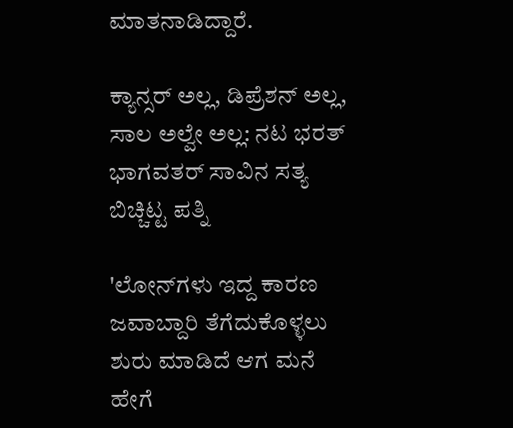ಮಾತನಾಡಿದ್ದಾರೆ.

ಕ್ಯಾನ್ಸರ್ ಅಲ್ಲ, ಡಿಪ್ರೆಶನ್ ಅಲ್ಲ, ಸಾಲ ಅಲ್ವೇ ಅಲ್ಲ: ನಟ ಭರತ್ ಭಾಗವತರ್‌ ಸಾವಿನ ಸತ್ಯ ಬಿಚ್ಚಿಟ್ಟ ಪತ್ನಿ

'ಲೋನ್‌ಗಳು ಇದ್ದ ಕಾರಣ ಜವಾಬ್ದಾರಿ ತೆಗೆದುಕೊಳ್ಳಲು ಶುರು ಮಾಡಿದೆ ಆಗ ಮನೆ ಹೇಗೆ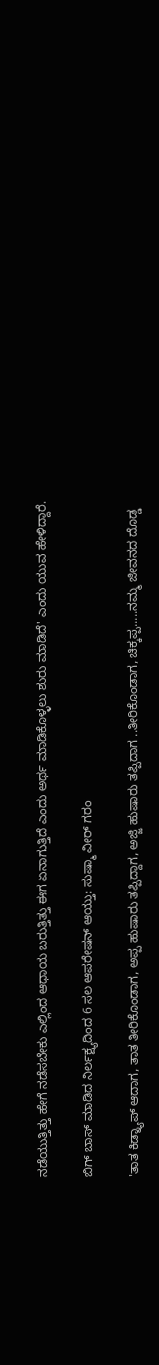ನಡೆಯುತ್ತಿತ್ತು ಹೇಗೆ ನಡೆಸಬೇಕು ಎಲ್ಲಿಂದ ಆಧಾಯ ಬರುತ್ತಿತ್ತು ಈಗ ಏನಾಗುತ್ತಿದೆ ಎಂದು ಅರ್ಥ ಮಾಡಿಕೊಳ್ಳಲು ಶುರು ಮಾಡಿದೆ' ಎಂದು ಯುವ ಹೇಳಿದ್ದಾರೆ.

ಬಿಗ್ ಬಾಸ್‌ ಮಾಡಿದ ನಿರ್ಲಕ್ಷ್ಯದಿಂದ 6 ಸಲ ಆಪರೇಷನ್ ಆಯ್ತು: ಸುಷ್ಮಾ ವೀರ್ ಗರಂ

'ತಾತ ಕಿಡ್ನ್ಯಾಪ್ ಆದಾಗ, ತಾತ ತೀರಿಕೊಂಡಾಗ, ಅಪ್ಪ ಹುಷಾರು ತಪ್ಪಿದ್ದಾಗ, ಅಜ್ಜಿ ಹುಷಾರು ತಪ್ಪಿದಾಗ ..ತೀರಿಕೊಂಡಾಗ, ಚಿಕ್ಕಪ್ಪ.....ನಮ್ಮ ಜೀವನದ ದೊಡ್ಡ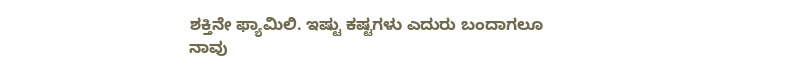ಶಕ್ತಿನೇ ಫ್ಯಾಮಿಲಿ. ಇಷ್ಟು ಕಷ್ಟಗಳು ಎದುರು ಬಂದಾಗಲೂ ನಾವು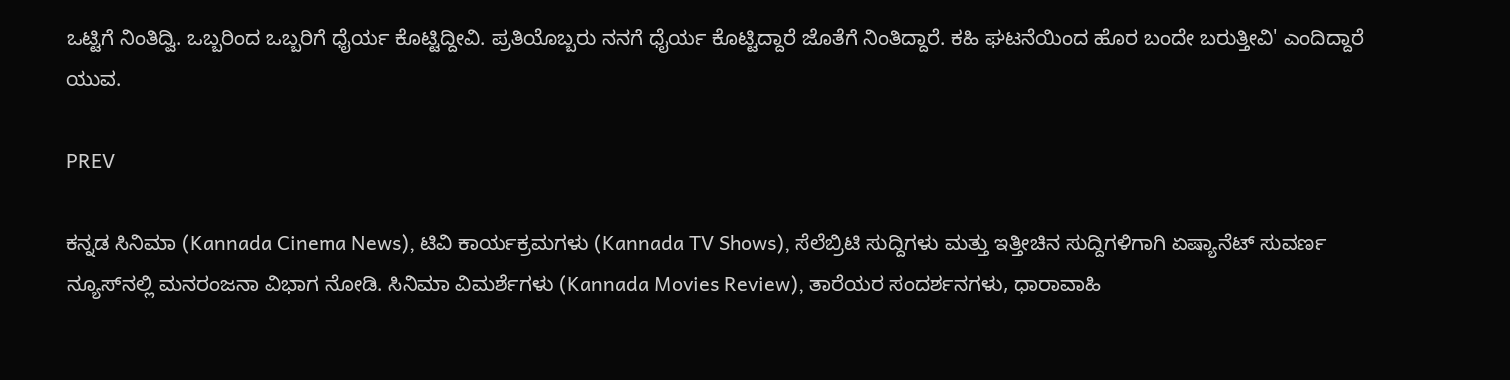ಒಟ್ಟಿಗೆ ನಿಂತಿದ್ವಿ. ಒಬ್ಬರಿಂದ ಒಬ್ಬರಿಗೆ ಧೈರ್ಯ ಕೊಟ್ಟಿದ್ದೀವಿ. ಪ್ರತಿಯೊಬ್ಬರು ನನಗೆ ಧೈರ್ಯ ಕೊಟ್ಟಿದ್ದಾರೆ ಜೊತೆಗೆ ನಿಂತಿದ್ದಾರೆ. ಕಹಿ ಘಟನೆಯಿಂದ ಹೊರ ಬಂದೇ ಬರುತ್ತೀವಿ' ಎಂದಿದ್ದಾರೆ ಯುವ.

PREV

ಕನ್ನಡ ಸಿನಿಮಾ (Kannada Cinema News), ಟಿವಿ ಕಾರ್ಯಕ್ರಮಗಳು (Kannada TV Shows), ಸೆಲೆಬ್ರಿಟಿ ಸುದ್ದಿಗಳು ಮತ್ತು ಇತ್ತೀಚಿನ ಸುದ್ದಿಗಳಿಗಾಗಿ ಏಷ್ಯಾನೆಟ್ ಸುವರ್ಣ ನ್ಯೂಸ್‌ನಲ್ಲಿ ಮನರಂಜನಾ ವಿಭಾಗ ನೋಡಿ. ಸಿನಿಮಾ ವಿಮರ್ಶೆಗಳು (Kannada Movies Review), ತಾರೆಯರ ಸಂದರ್ಶನಗಳು, ಧಾರಾವಾಹಿ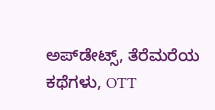ಅಪ್‌ಡೇಟ್ಸ್‌, ತೆರೆಮರೆಯ ಕಥೆಗಳು, OTT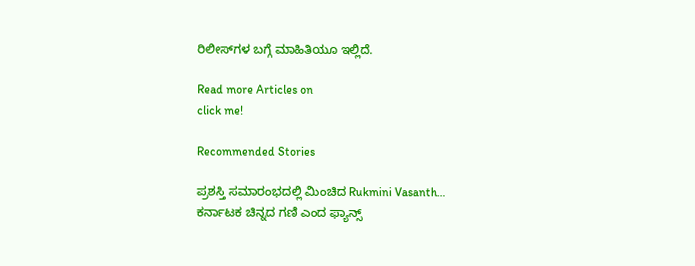ರಿಲೀಸ್‌ಗಳ ಬಗ್ಗೆ ಮಾಹಿತಿಯೂ ಇಲ್ಲಿದೆ.

Read more Articles on
click me!

Recommended Stories

ಪ್ರಶಸ್ತಿ ಸಮಾರಂಭದಲ್ಲಿ ಮಿಂಚಿದ Rukmini Vasanth… ಕರ್ನಾಟಕ ಚಿನ್ನದ ಗಣಿ ಎಂದ ಫ್ಯಾನ್ಸ್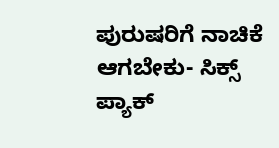ಪುರುಷರಿಗೆ ನಾಚಿಕೆ ಆಗಬೇಕು- ಸಿಕ್ಸ್‌ ಪ್ಯಾಕ್‌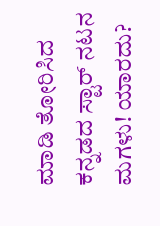ಮಾಡಿ ತೋರಿಸಿದ ಕನ್ನಡದ ಸ್ಟಾರ್‌ ನಟನ ಮಗಳು! ಯಾರದು?